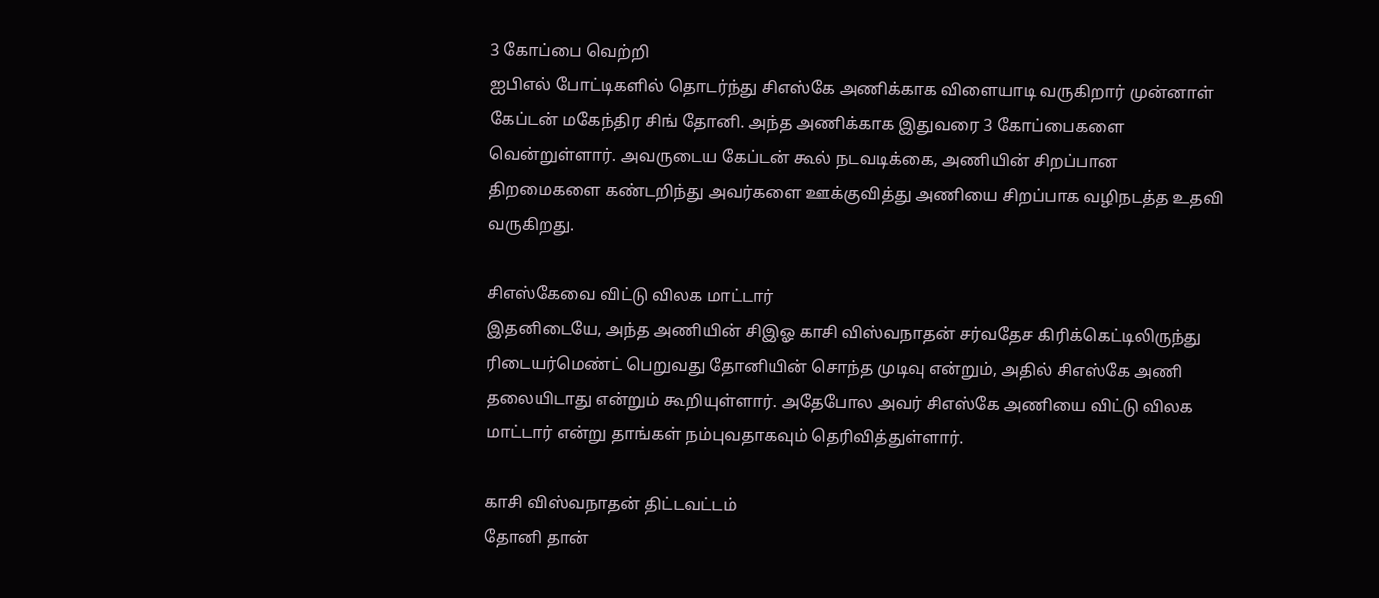3 கோப்பை வெற்றி
ஐபிஎல் போட்டிகளில் தொடர்ந்து சிஎஸ்கே அணிக்காக விளையாடி வருகிறார் முன்னாள் கேப்டன் மகேந்திர சிங் தோனி. அந்த அணிக்காக இதுவரை 3 கோப்பைகளை வென்றுள்ளார். அவருடைய கேப்டன் கூல் நடவடிக்கை, அணியின் சிறப்பான திறமைகளை கண்டறிந்து அவர்களை ஊக்குவித்து அணியை சிறப்பாக வழிநடத்த உதவி வருகிறது.

சிஎஸ்கேவை விட்டு விலக மாட்டார்
இதனிடையே, அந்த அணியின் சிஇஓ காசி விஸ்வநாதன் சர்வதேச கிரிக்கெட்டிலிருந்து ரிடையர்மெண்ட் பெறுவது தோனியின் சொந்த முடிவு என்றும், அதில் சிஎஸ்கே அணி தலையிடாது என்றும் கூறியுள்ளார். அதேபோல அவர் சிஎஸ்கே அணியை விட்டு விலக மாட்டார் என்று தாங்கள் நம்புவதாகவும் தெரிவித்துள்ளார்.

காசி விஸ்வநாதன் திட்டவட்டம்
தோனி தான்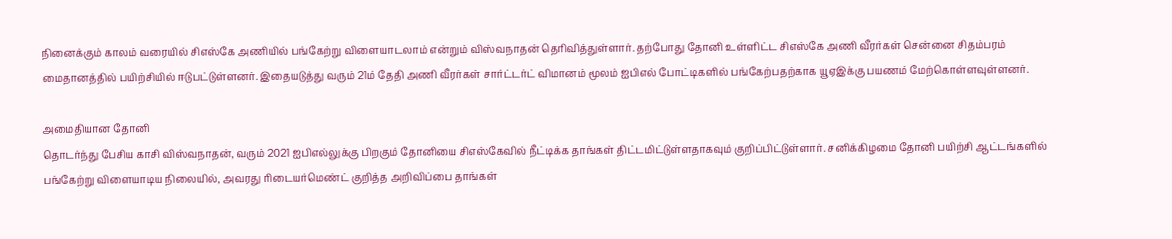நினைக்கும் காலம் வரையில் சிஎஸ்கே அணியில் பங்கேற்று விளையாடலாம் என்றும் விஸ்வநாதன் தெரிவித்துள்ளார். தற்போது தோனி உள்ளிட்ட சிஎஸ்கே அணி வீரர்கள் சென்னை சிதம்பரம் மைதானத்தில் பயிற்சியில் ஈடுபட்டுள்ளனர். இதையடுத்து வரும் 21ம் தேதி அணி வீரர்கள் சார்ட்டர்ட் விமானம் மூலம் ஐபிஎல் போட்டிகளில் பங்கேற்பதற்காக யூஏஇக்கு பயணம் மேற்கொள்ளவுள்ளனர்.

அமைதியான தோனி
தொடர்ந்து பேசிய காசி விஸ்வநாதன், வரும் 2021 ஐபிஎல்லுக்கு பிறகும் தோனியை சிஎஸ்கேவில் நீட்டிக்க தாங்கள் திட்டமிட்டுள்ளதாகவும் குறிப்பிட்டுள்ளார். சனிக்கிழமை தோனி பயிற்சி ஆட்டங்களில் பங்கேற்று விளையாடிய நிலையில், அவரது ரிடையர்மெண்ட் குறித்த அறிவிப்பை தாங்கள்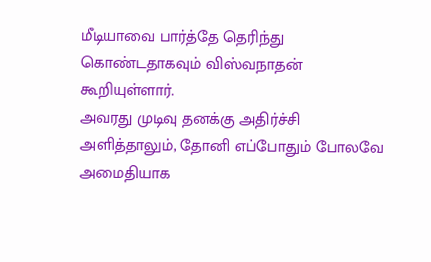மீடியாவை பார்த்தே தெரிந்து கொண்டதாகவும் விஸ்வநாதன் கூறியுள்ளார்.
அவரது முடிவு தனக்கு அதிர்ச்சி அளித்தாலும், தோனி எப்போதும் போலவே அமைதியாக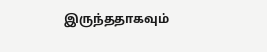இருந்ததாகவும்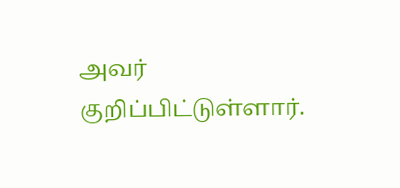அவர் குறிப்பிட்டுள்ளார்.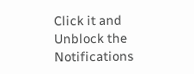Click it and Unblock the Notifications